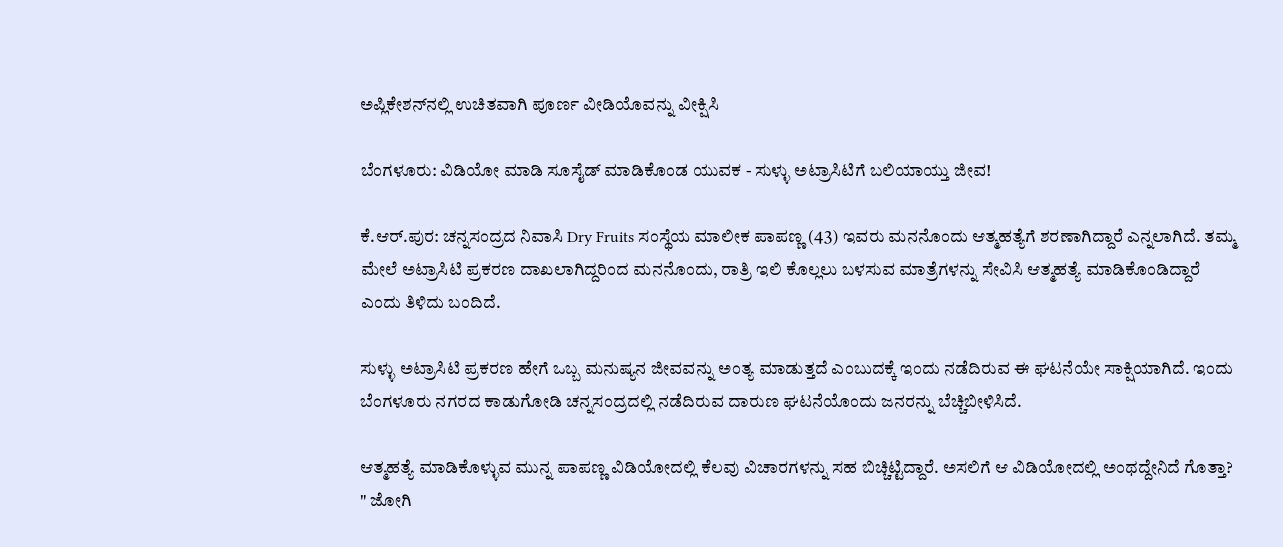ಅಪ್ಲಿಕೇಶನ್‌ನಲ್ಲಿ ಉಚಿತವಾಗಿ ಪೂರ್ಣ ವೀಡಿಯೊವನ್ನು ವೀಕ್ಷಿಸಿ

ಬೆಂಗಳೂರು: ವಿಡಿಯೋ ಮಾಡಿ ಸೂಸೈಡ್ ಮಾಡಿಕೊಂಡ ಯುವಕ - ಸುಳ್ಳು ಅಟ್ರಾಸಿಟಿಗೆ ಬಲಿಯಾಯ್ತು ಜೀವ!

ಕೆ.ಆರ್.ಪುರ: ಚನ್ನಸಂದ್ರದ ನಿವಾಸಿ Dry Fruits ಸಂಸ್ಥೆಯ ಮಾಲೀಕ ಪಾಪಣ್ಣ (43) ಇವರು ಮನನೊಂದು ಆತ್ಮಹತ್ಯೆಗೆ ಶರಣಾಗಿದ್ದಾರೆ ಎನ್ನಲಾಗಿದೆ. ತಮ್ಮ ಮೇಲೆ ಅಟ್ರಾಸಿಟಿ ಪ್ರಕರಣ ದಾಖಲಾಗಿದ್ದರಿಂದ ಮನನೊಂದು, ರಾತ್ರಿ ಇಲಿ ಕೊಲ್ಲಲು ಬಳಸುವ ಮಾತ್ರೆಗಳನ್ನು ಸೇವಿಸಿ ಆತ್ಮಹತ್ಯೆ ಮಾಡಿಕೊಂಡಿದ್ದಾರೆ ಎಂದು ತಿಳಿದು ಬಂದಿದೆ.

ಸುಳ್ಳು ಅಟ್ರಾಸಿಟಿ ಪ್ರಕರಣ ಹೇಗೆ ಒಬ್ಬ ಮನುಷ್ಯನ ಜೀವವನ್ನು ಅಂತ್ಯ ಮಾಡುತ್ತದೆ ಎಂಬುದಕ್ಕೆ ಇಂದು ನಡೆದಿರುವ ಈ ಘಟನೆಯೇ ಸಾಕ್ಷಿಯಾಗಿದೆ. ಇಂದು ಬೆಂಗಳೂರು ನಗರದ ಕಾಡುಗೋಡಿ ಚನ್ನಸಂದ್ರದಲ್ಲಿ ನಡೆದಿರುವ ದಾರುಣ ಘಟನೆಯೊಂದು ಜನರನ್ನು ಬೆಚ್ಚಿಬೀಳಿಸಿದೆ.

ಆತ್ಮಹತ್ಯೆ ಮಾಡಿಕೊಳ್ಳುವ ಮುನ್ನ ಪಾಪಣ್ಣ ವಿಡಿಯೋದಲ್ಲಿ ಕೆಲವು ವಿಚಾರಗಳನ್ನು ಸಹ ಬಿಚ್ಚಿಟ್ಟಿದ್ದಾರೆ. ಅಸಲಿಗೆ ಆ ವಿಡಿಯೋದಲ್ಲಿ ಅಂಥದ್ದೇನಿದೆ ಗೊತ್ತಾ? " ಜೋಗಿ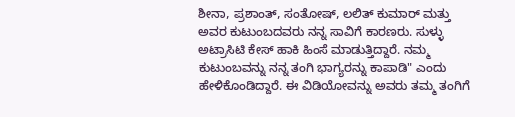ಶೀನಾ, ಪ್ರಶಾಂತ್, ಸಂತೋಷ್, ಲಲಿತ್ ಕುಮಾರ್ ಮತ್ತು ಅವರ ಕುಟುಂಬದವರು ನನ್ನ ಸಾವಿಗೆ ಕಾರಣರು. ಸುಳ್ಳು ಅಟ್ರಾಸಿಟಿ ಕೇಸ್ ಹಾಕಿ ಹಿಂಸೆ ಮಾಡುತ್ತಿದ್ದಾರೆ. ನಮ್ಮ ಕುಟುಂಬವನ್ನು ನನ್ನ ತಂಗಿ ಭಾಗ್ಯರನ್ನು ಕಾಪಾಡಿ" ಎಂದು ಹೇಳಿಕೊಂಡಿದ್ದಾರೆ. ಈ ವಿಡಿಯೋವನ್ನು ಅವರು ತಮ್ಮ ತಂಗಿಗೆ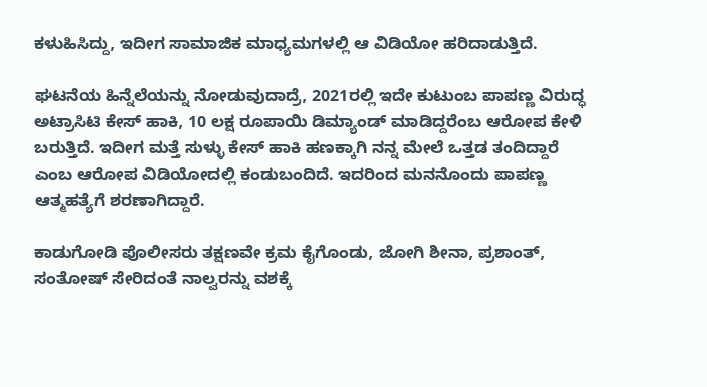ಕಳುಹಿಸಿದ್ದು, ಇದೀಗ ಸಾಮಾಜಿಕ ಮಾಧ್ಯಮಗಳಲ್ಲಿ ಆ ವಿಡಿಯೋ ಹರಿದಾಡುತ್ತಿದೆ.

ಘಟನೆಯ ಹಿನ್ನೆಲೆಯನ್ನು ನೋಡುವುದಾದ್ರೆ, 2021ರಲ್ಲಿ ಇದೇ ಕುಟುಂಬ ಪಾಪಣ್ಣ ವಿರುದ್ಧ ಅಟ್ರಾಸಿಟಿ ಕೇಸ್ ಹಾಕಿ, 10 ಲಕ್ಷ ರೂಪಾಯಿ ಡಿಮ್ಯಾಂಡ್ ಮಾಡಿದ್ದರೆಂಬ ಆರೋಪ ಕೇಳಿ ಬರುತ್ತಿದೆ. ಇದೀಗ ಮತ್ತೆ ಸುಳ್ಳು ಕೇಸ್ ಹಾಕಿ ಹಣಕ್ಕಾಗಿ ನನ್ನ ಮೇಲೆ ಒತ್ತಡ ತಂದಿದ್ದಾರೆ ಎಂಬ ಆರೋಪ ವಿಡಿಯೋದಲ್ಲಿ ಕಂಡುಬಂದಿದೆ. ಇದರಿಂದ ಮನನೊಂದು ಪಾಪಣ್ಣ ಆತ್ಮಹತ್ಯೆಗೆ ಶರಣಾಗಿದ್ದಾರೆ.

ಕಾಡುಗೋಡಿ ಪೊಲೀಸರು ತಕ್ಷಣವೇ ಕ್ರಮ ಕೈಗೊಂಡು, ಜೋಗಿ ಶೀನಾ, ಪ್ರಶಾಂತ್, ಸಂತೋಷ್ ಸೇರಿದಂತೆ ನಾಲ್ವರನ್ನು ವಶಕ್ಕೆ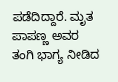ಪಡೆದಿದ್ದಾರೆ. ಮೃತ ಪಾಪಣ್ಣ ಅವರ ತಂಗಿ ಭಾಗ್ಯ ನೀಡಿದ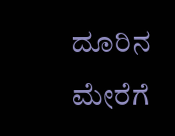ದೂರಿನ ಮೇರೆಗೆ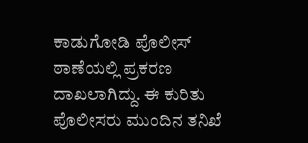ಕಾಡುಗೋಡಿ ಪೊಲೀಸ್ ಠಾಣೆಯಲ್ಲಿ ಪ್ರಕರಣ ದಾಖಲಾಗಿದ್ದು. ಈ ಕುರಿತು ಪೊಲೀಸರು ಮುಂದಿನ ತನಿಖೆ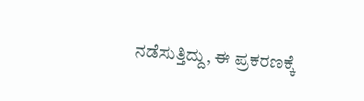ನಡೆಸುತ್ತಿದ್ದು, ಈ ಪ್ರಕರಣಕ್ಕೆ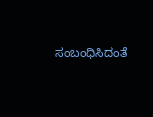ಸಂಬಂಧಿಸಿದಂತೆ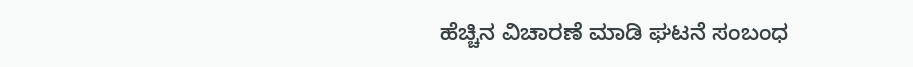ಹೆಚ್ಚಿನ ವಿಚಾರಣೆ ಮಾಡಿ ಘಟನೆ ಸಂಬಂಧ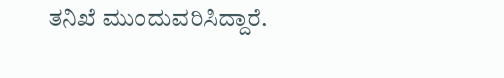ತನಿಖೆ ಮುಂದುವರಿಸಿದ್ದಾರೆ.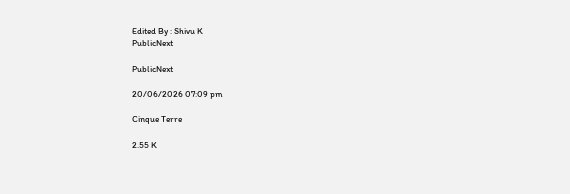Edited By : Shivu K
PublicNext

PublicNext

20/06/2026 07:09 pm

Cinque Terre

2.55 K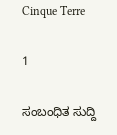Cinque Terre

1

ಸಂಬಂಧಿತ ಸುದ್ದಿ